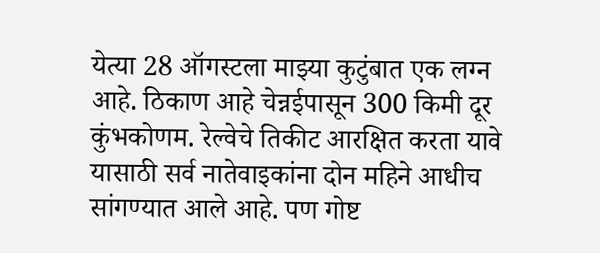येत्या 28 ऑगस्टला माझ्या कुटुंबात एक लग्न आहे. ठिकाण आहे चेन्नईपासून 300 किमी दूर कुंभकोणम. रेल्वेचे तिकीट आरक्षित करता यावे यासाठी सर्व नातेवाइकांना दोन महिने आधीच सांगण्यात आले आहे. पण गोष्ट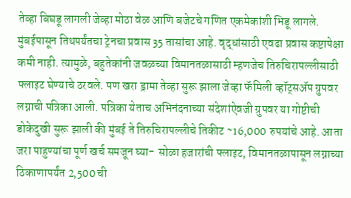तेव्हा बिघडू लागली जेव्हा मोठा वेळ आणि बजेटचे गणित एकमेकांशी भिडू लागले. मुंबईपासून तिथपर्यंतचा ट्रेनचा प्रवास 35 तासांचा आहे. वृद्धांसाठी एवढा प्रवास कष्टापेक्षा कमी नाही. त्यामुळे, बहुतेकांनी जवळच्या विमानतळासाठी म्हणजेच तिरुचिरापल्लीसाठी फ्लाइट घेण्याचे ठरवले. पण खरा ड्रामा तेव्हा सुरू झाला जेव्हा फॅमिली व्हॉट्सॲप ग्रुपवर लग्नाची पत्रिका आली. पत्रिका येताच अभिनंदनाच्या संदेशांऐवजी ग्रुपवर या गोष्टीची डोकेदुखी सुरू झाली की मुंबई ते तिरुचिरापल्लीचे तिकीट ~16,000 रुपयांचे आहे. आता जरा पाहुण्यांचा पूर्ण खर्च समजून घ्या- सोळा हजारांची फ्लाइट, विमानतळापासून लग्नाच्या ठिकाणापर्यंत 2,500 ची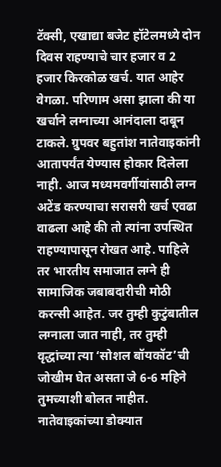टॅक्सी, एखाद्या बजेट हॉटेलमध्ये दोन दिवस राहण्याचे चार हजार व 2 हजार किरकोळ खर्च. यात आहेर वेगळा. परिणाम असा झाला की या खर्चाने लग्नाच्या आनंदाला दाबून टाकले. ग्रुपवर बहुतांश नातेवाइकांनी आतापर्यंत येण्यास होकार दिलेला नाही. आज मध्यमवर्गीयांसाठी लग्न अटेंड करण्याचा सरासरी खर्च एवढा वाढला आहे की तो त्यांना उपस्थित राहण्यापासून रोखत आहे. पाहिले तर भारतीय समाजात लग्ने ही सामाजिक जबाबदारीची मोठी करन्सी आहेत. जर तुम्ही कुटुंबातील लग्नाला जात नाही, तर तुम्ही वृद्धांच्या त्या ‘सोशल बॉयकॉट’ची जोखीम घेत असता जे 6-6 महिने तुमच्याशी बोलत नाहीत. नातेवाइकांच्या डोक्यात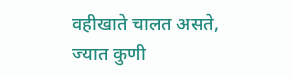वहीखाते चालत असते, ज्यात कुणी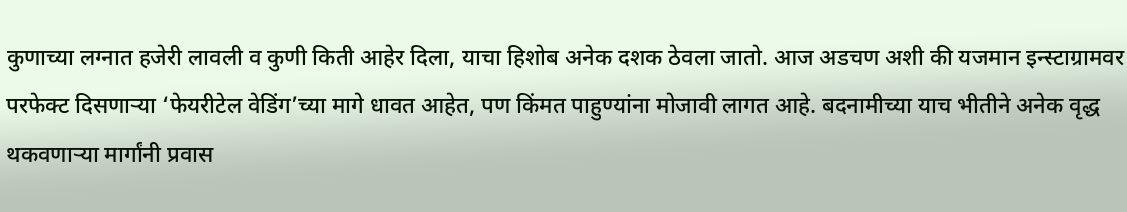कुणाच्या लग्नात हजेरी लावली व कुणी किती आहेर दिला, याचा हिशोब अनेक दशक ठेवला जातो. आज अडचण अशी की यजमान इन्स्टाग्रामवर परफेक्ट दिसणाऱ्या ‘फेयरीटेल वेडिंग’च्या मागे धावत आहेत, पण किंमत पाहुण्यांना मोजावी लागत आहे. बदनामीच्या याच भीतीने अनेक वृद्ध थकवणाऱ्या मार्गांनी प्रवास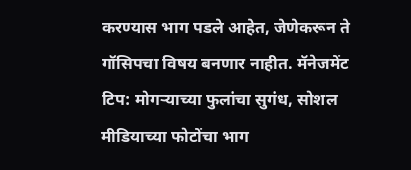करण्यास भाग पडले आहेत, जेणेकरून ते गॉसिपचा विषय बनणार नाहीत. मॅनेजमेंट टिप: मोगऱ्याच्या फुलांचा सुगंध, सोशल मीडियाच्या फोटोंचा भाग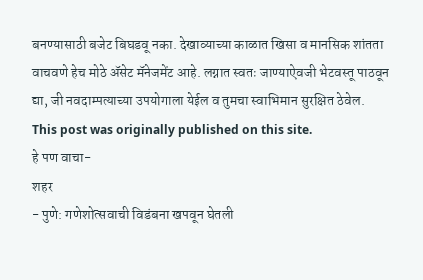बनण्यासाठी बजेट बिघडवू नका. देखाव्याच्या काळात खिसा व मानसिक शांतता वाचवणे हेच मोठे ॲसेट मॅनेजमेंट आहे. लग्नात स्वतः जाण्याऐवजी भेटवस्तू पाठवून द्या, जी नवदाम्पत्याच्या उपयोगाला येईल व तुमचा स्वाभिमान सुरक्षित ठेवेल.
This post was originally published on this site.
हे पण वाचा-
शहर
- पुणे: गणेशोत्सवाची विडंबना खपवून घेतली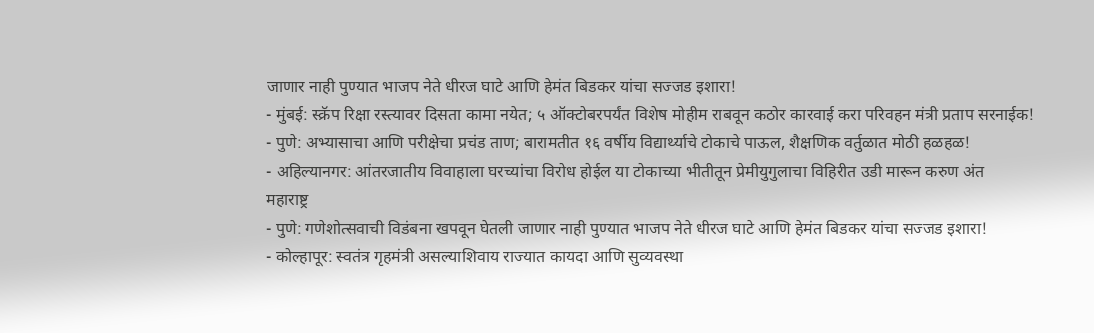जाणार नाही पुण्यात भाजप नेते धीरज घाटे आणि हेमंत बिडकर यांचा सज्जड इशारा!
- मुंबई: स्क्रॅप रिक्षा रस्त्यावर दिसता कामा नयेत; ५ ऑक्टोबरपर्यंत विशेष मोहीम राबवून कठोर कारवाई करा परिवहन मंत्री प्रताप सरनाईक!
- पुणे: अभ्यासाचा आणि परीक्षेचा प्रचंड ताण; बारामतीत १६ वर्षीय विद्यार्थ्याचे टोकाचे पाऊल, शैक्षणिक वर्तुळात मोठी हळहळ!
- अहिल्यानगर: आंतरजातीय विवाहाला घरच्यांचा विरोध होईल या टोकाच्या भीतीतून प्रेमीयुगुलाचा विहिरीत उडी मारून करुण अंत
महाराष्ट्र
- पुणे: गणेशोत्सवाची विडंबना खपवून घेतली जाणार नाही पुण्यात भाजप नेते धीरज घाटे आणि हेमंत बिडकर यांचा सज्जड इशारा!
- कोल्हापूर: स्वतंत्र गृहमंत्री असल्याशिवाय राज्यात कायदा आणि सुव्यवस्था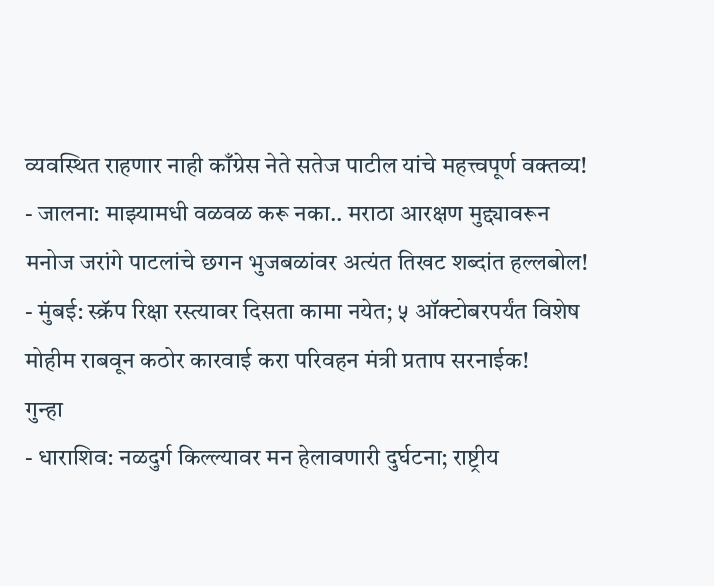व्यवस्थित राहणार नाही काँग्रेस नेते सतेज पाटील यांचे महत्त्वपूर्ण वक्तव्य!
- जालना: माझ्यामधी वळवळ करू नका.. मराठा आरक्षण मुद्द्यावरून मनोज जरांगे पाटलांचे छगन भुजबळांवर अत्यंत तिखट शब्दांत हल्लबोल!
- मुंबई: स्क्रॅप रिक्षा रस्त्यावर दिसता कामा नयेत; ५ ऑक्टोबरपर्यंत विशेष मोहीम राबवून कठोर कारवाई करा परिवहन मंत्री प्रताप सरनाईक!
गुन्हा
- धाराशिव: नळदुर्ग किल्ल्यावर मन हेलावणारी दुर्घटना; राष्ट्रीय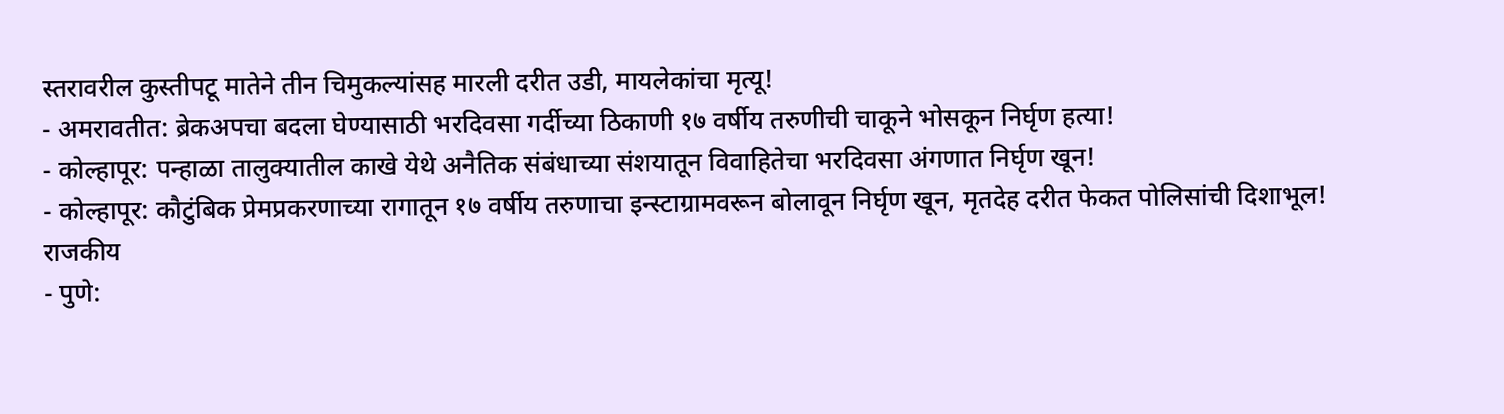स्तरावरील कुस्तीपटू मातेने तीन चिमुकल्यांसह मारली दरीत उडी, मायलेकांचा मृत्यू!
- अमरावतीत: ब्रेकअपचा बदला घेण्यासाठी भरदिवसा गर्दीच्या ठिकाणी १७ वर्षीय तरुणीची चाकूने भोसकून निर्घृण हत्या!
- कोल्हापूर: पन्हाळा तालुक्यातील काखे येथे अनैतिक संबंधाच्या संशयातून विवाहितेचा भरदिवसा अंगणात निर्घृण खून!
- कोल्हापूर: कौटुंबिक प्रेमप्रकरणाच्या रागातून १७ वर्षीय तरुणाचा इन्स्टाग्रामवरून बोलावून निर्घृण खून, मृतदेह दरीत फेकत पोलिसांची दिशाभूल!
राजकीय
- पुणे: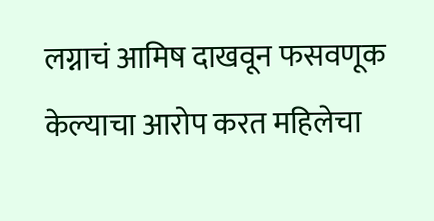लग्नाचं आमिष दाखवून फसवणूक केल्याचा आरोप करत महिलेचा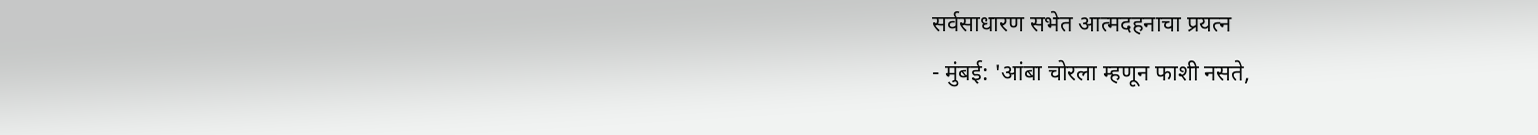सर्वसाधारण सभेत आत्मदहनाचा प्रयत्न
- मुंबई: 'आंबा चोरला म्हणून फाशी नसते,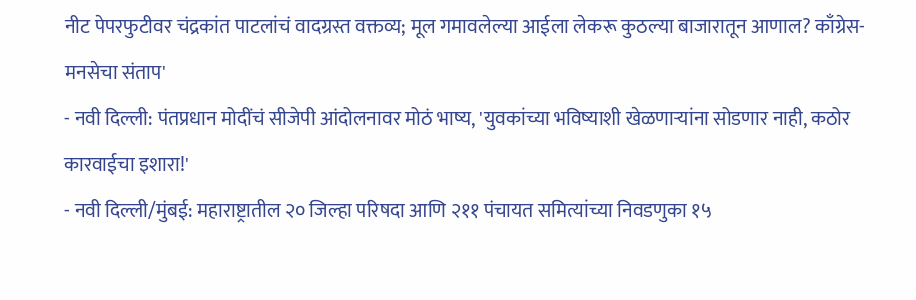नीट पेपरफुटीवर चंद्रकांत पाटलांचं वादग्रस्त वक्तव्य; मूल गमावलेल्या आईला लेकरू कुठल्या बाजारातून आणाल? काँग्रेस-मनसेचा संताप'
- नवी दिल्ली: पंतप्रधान मोदींचं सीजेपी आंदोलनावर मोठं भाष्य, 'युवकांच्या भविष्याशी खेळणाऱ्यांना सोडणार नाही, कठोर कारवाईचा इशारा!'
- नवी दिल्ली/मुंबई: महाराष्ट्रातील २० जिल्हा परिषदा आणि २११ पंचायत समित्यांच्या निवडणुका १५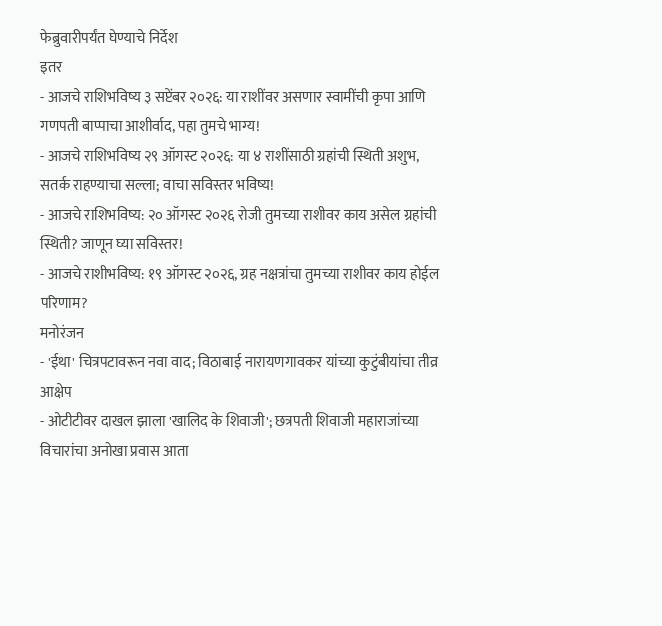फेब्रुवारीपर्यंत घेण्याचे निर्देश
इतर
- आजचे राशिभविष्य ३ सप्टेंबर २०२६: या राशींवर असणार स्वामींची कृपा आणि गणपती बाप्पाचा आशीर्वाद, पहा तुमचे भाग्य!
- आजचे राशिभविष्य २९ ऑगस्ट २०२६: या ४ राशींसाठी ग्रहांची स्थिती अशुभ, सतर्क राहण्याचा सल्ला; वाचा सविस्तर भविष्य!
- आजचे राशिभविष्य: २० ऑगस्ट २०२६ रोजी तुमच्या राशीवर काय असेल ग्रहांची स्थिती? जाणून घ्या सविस्तर!
- आजचे राशीभविष्य: १९ ऑगस्ट २०२६, ग्रह नक्षत्रांचा तुमच्या राशीवर काय होईल परिणाम?
मनोरंजन
- 'ईथा' चित्रपटावरून नवा वाद; विठाबाई नारायणगावकर यांच्या कुटुंबीयांचा तीव्र आक्षेप
- ओटीटीवर दाखल झाला 'खालिद के शिवाजी'; छत्रपती शिवाजी महाराजांच्या विचारांचा अनोखा प्रवास आता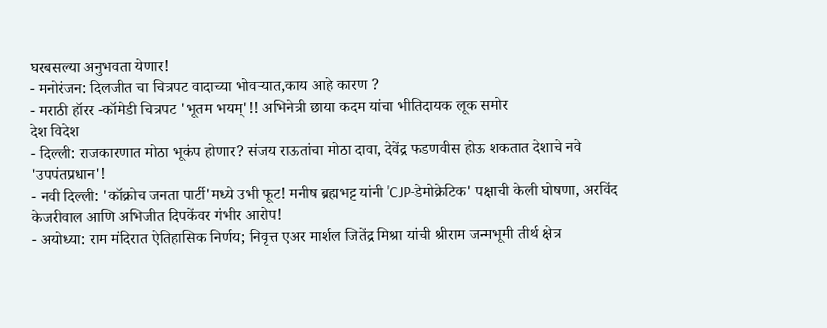घरबसल्या अनुभवता येणार!
- मनोरंजन: दिलजीत चा चित्रपट वादाच्या भोवऱ्यात,काय आहे कारण ?
- मराठी हॉरर -कॉमेडी चित्रपट 'भूतम भयम्'!! अभिनेत्री छाया कदम यांचा भीतिदायक लूक समोर
देश विदेश
- दिल्ली: राजकारणात मोठा भूकंप होणार? संजय राऊतांचा मोठा दावा, देवेंद्र फडणवीस होऊ शकतात देशाचे नवे 'उपपंतप्रधान'!
- नवी दिल्ली: 'कॉक्रोच जनता पार्टी'मध्ये उभी फूट! मनीष ब्रह्मभट्ट यांनी 'CJP-डेमोक्रेटिक' पक्षाची केली घोषणा, अरविंद केजरीवाल आणि अभिजीत दिपकेंवर गंभीर आरोप!
- अयोध्या: राम मंदिरात ऐतिहासिक निर्णय; निवृत्त एअर मार्शल जितेंद्र मिश्रा यांची श्रीराम जन्मभूमी तीर्थ क्षेत्र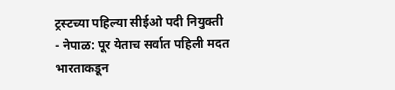ट्रस्टच्या पहिल्या सीईओ पदी नियुक्ती
- नेपाळ: पूर येताच सर्वात पहिली मदत भारताकडून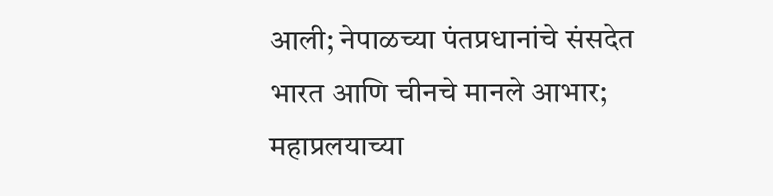आली; नेपाळच्या पंतप्रधानांचे संसदेत भारत आणि चीनचे मानले आभार; महाप्रलयाच्या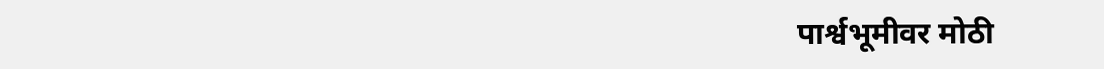पार्श्वभूमीवर मोठी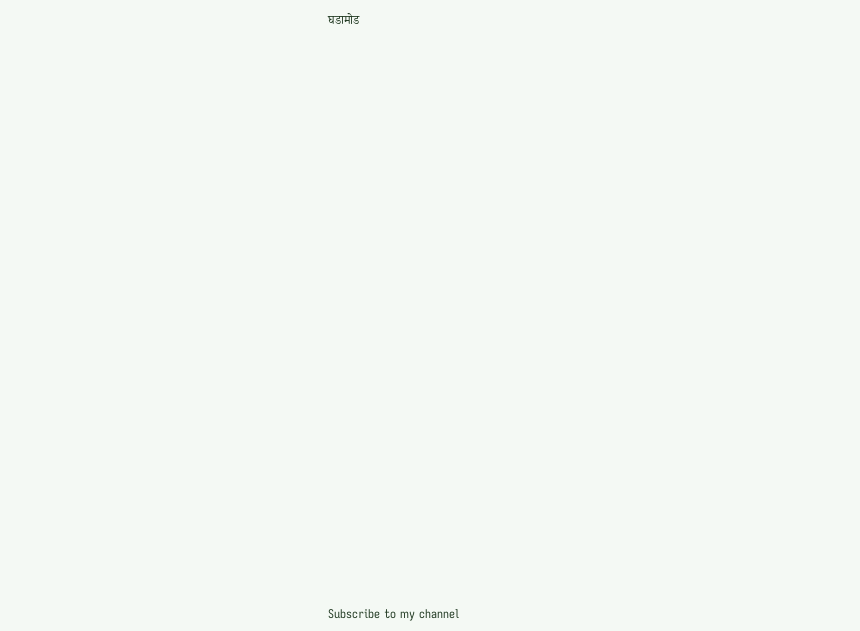घडामोड


























Subscribe to my channel